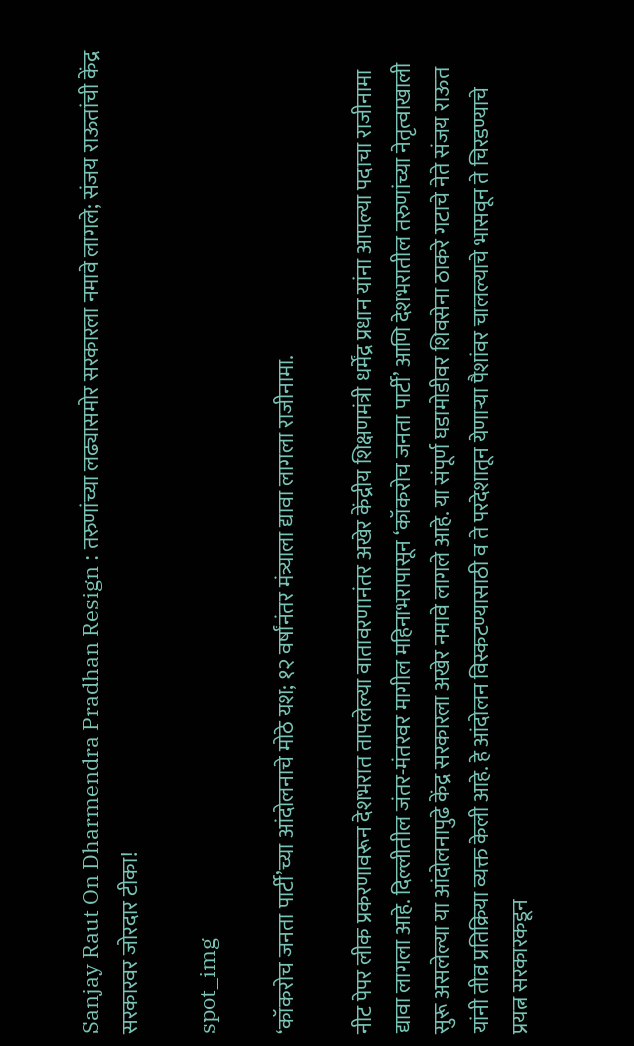Sanjay Raut On Dharmendra Pradhan Resign : तरुणांच्या लढ्यासमोर सरकारला नमावे लागले; संजय राऊतांची केंद्र सरकारवर जोरदार टीका!

spot_img

‘कॉकरोच जनता पार्टी’च्या आंदोलनाचे मोठे यश; १२ वर्षांनंतर मंत्र्याला द्यावा लागला राजीनामा.

नीट पेपर लीक प्रकरणावरून देशभरात तापलेल्या वातावरणानंतर अखेर केंद्रीय शिक्षणमंत्री धर्मेंद्र प्रधान यांना आपल्या पदाचा राजीनामा द्यावा लागला आहे. दिल्लीतील जंतर-मंतरवर मागील महिनाभरापासून ‘कॉकरोच जनता पार्टी’ आणि देशभरातील तरुणांच्या नेतृत्वाखाली सुरू असलेल्या या आंदोलनापुढे केंद्र सरकारला अखेर नमावे लागले आहे. या संपूर्ण घडामोडीवर शिवसेना ठाकरे गटाचे नेते संजय राऊत यांनी तीव्र प्रतिक्रिया व्यक्त केली आहे. हे आंदोलन विस्कटण्यासाठी व ते परदेशातून येणाऱ्या पैशांवर चालल्याचे भासवून ते चिरडण्याचे प्रयत्न सरकारकडून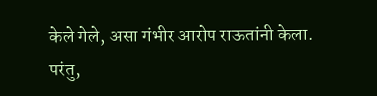केले गेले, असा गंभीर आरोप राऊतांनी केला. परंतु,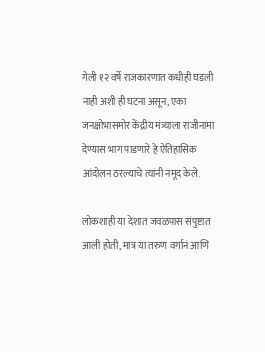गेली १२ वर्षे राजकारणात कधीही घडली नाही अशी ही घटना असून, एका जनक्षोभासमोर केंद्रीय मंत्र्याला राजीनामा देण्यास भाग पाडणारे हे ऐतिहासिक आंदोलन ठरल्याचे त्यांनी नमूद केले.

लोकशाही या देशात जवळपास संपुष्टात आली होती, मात्र या तरुण वर्गानं आणि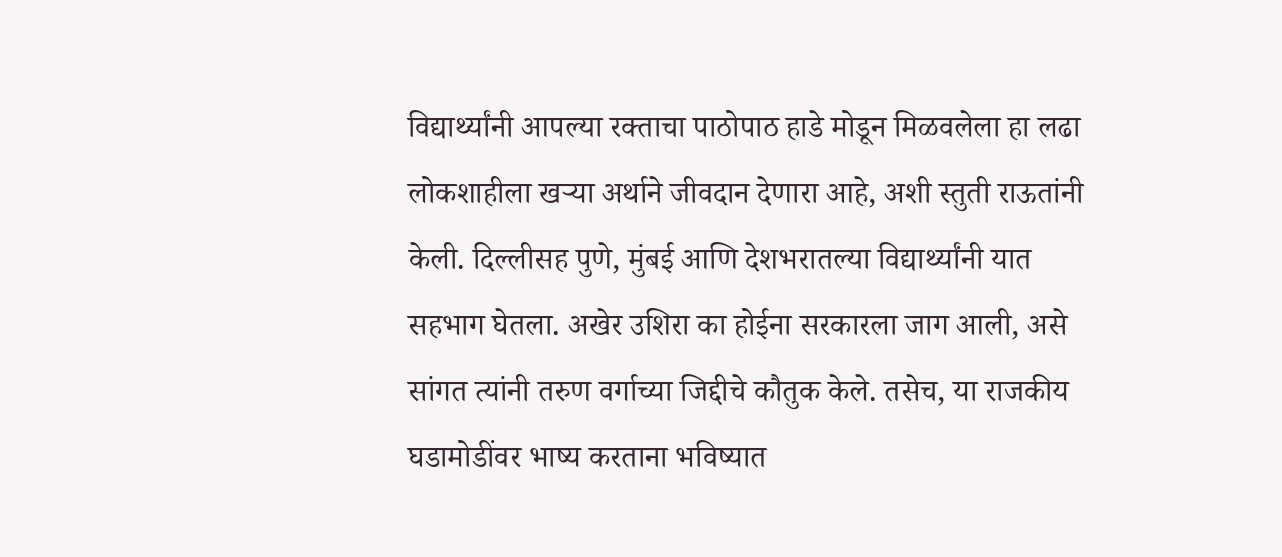विद्यार्थ्यांनी आपल्या रक्ताचा पाठोपाठ हाडे मोडून मिळवलेला हा लढा लोकशाहीला खऱ्या अर्थाने जीवदान देणारा आहे, अशी स्तुती राऊतांनी केली. दिल्लीसह पुणे, मुंबई आणि देशभरातल्या विद्यार्थ्यांनी यात सहभाग घेतला. अखेर उशिरा का होईना सरकारला जाग आली, असे सांगत त्यांनी तरुण वर्गाच्या जिद्दीचे कौतुक केले. तसेच, या राजकीय घडामोडींवर भाष्य करताना भविष्यात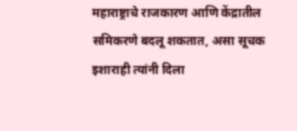महाराष्ट्राचे राजकारण आणि केंद्रातील समिकरणे बदलू शकतात, असा सूचक इशाराही त्यांनी दिला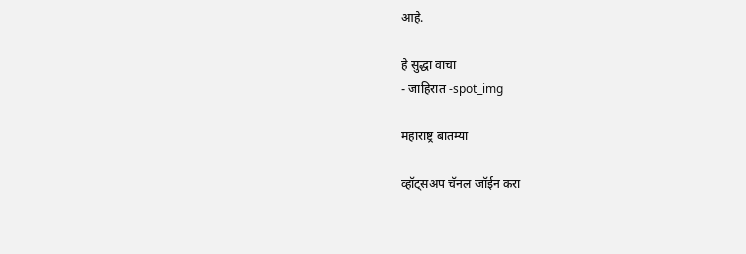आहे.

हे सुद्धा वाचा
- जाहिरात -spot_img

महाराष्ट्र बातम्या

व्हॉट्सअप चॅनल जॉईन करा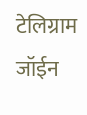टेलिग्राम जॉईन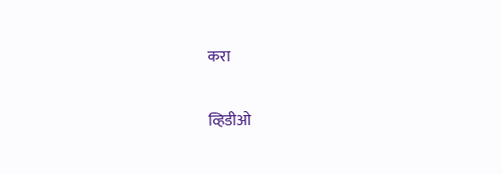करा

व्हिडीओ